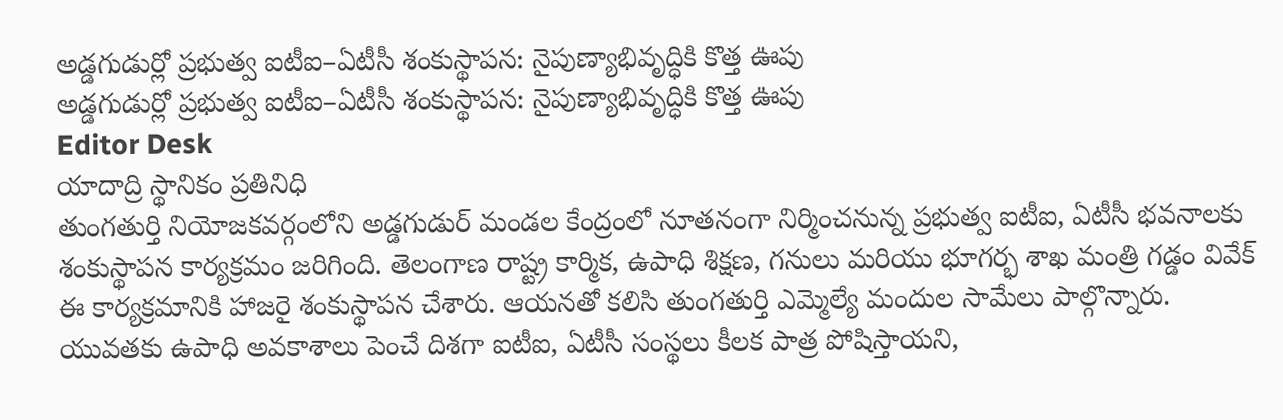అడ్డగుడుర్లో ప్రభుత్వ ఐటీఐ–ఏటీసీ శంకుస్థాపన: నైపుణ్యాభివృద్ధికి కొత్త ఊపు
అడ్డగుడుర్లో ప్రభుత్వ ఐటీఐ–ఏటీసీ శంకుస్థాపన: నైపుణ్యాభివృద్ధికి కొత్త ఊపు
Editor Desk
యాదాద్రి స్థానికం ప్రతినిధి
తుంగతుర్తి నియోజకవర్గంలోని అడ్డగుడుర్ మండల కేంద్రంలో నూతనంగా నిర్మించనున్న ప్రభుత్వ ఐటీఐ, ఏటీసీ భవనాలకు శంకుస్థాపన కార్యక్రమం జరిగింది. తెలంగాణ రాష్ట్ర కార్మిక, ఉపాధి శిక్షణ, గనులు మరియు భూగర్భ శాఖ మంత్రి గడ్డం వివేక్ ఈ కార్యక్రమానికి హాజరై శంకుస్థాపన చేశారు. ఆయనతో కలిసి తుంగతుర్తి ఎమ్మెల్యే మందుల సామేలు పాల్గొన్నారు.
యువతకు ఉపాధి అవకాశాలు పెంచే దిశగా ఐటీఐ, ఏటీసీ సంస్థలు కీలక పాత్ర పోషిస్తాయని,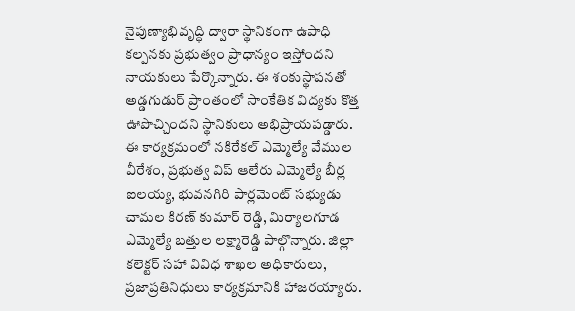నైపుణ్యాభివృద్ధి ద్వారా స్థానికంగా ఉపాధి కల్పనకు ప్రభుత్వం ప్రాధాన్యం ఇస్తోందని నాయకులు పేర్కొన్నారు. ఈ శంకుస్థాపనతో అడ్డగుడుర్ ప్రాంతంలో సాంకేతిక విద్యకు కొత్త ఊపొచ్చిందని స్థానికులు అభిప్రాయపడ్డారు.
ఈ కార్యక్రమంలో నకిరేకల్ ఎమ్మెల్యే వేముల వీరేశం, ప్రభుత్వ విప్ ఆలేరు ఎమ్మెల్యే బీర్ల ఐలయ్య, భువనగిరి పార్లమెంట్ సభ్యుడు చామల కిరణ్ కుమార్ రెడ్డి, మిర్యాలగూడ ఎమ్మెల్యే బత్తుల లక్ష్మారెడ్డి పాల్గొన్నారు. జిల్లా కలెక్టర్ సహా వివిధ శాఖల అధికారులు, ప్రజాప్రతినిధులు కార్యక్రమానికి హాజరయ్యారు.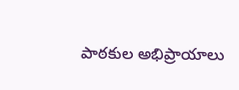పాఠకుల అభిప్రాయాలు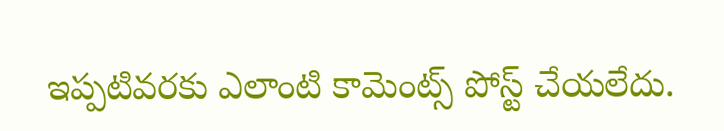ఇప్పటివరకు ఎలాంటి కామెంట్స్ పోస్ట్ చేయలేదు.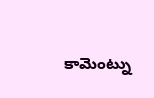కామెంట్ను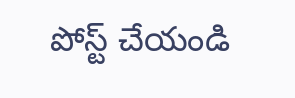పోస్ట్ చేయండి